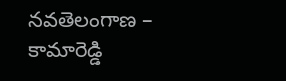నవతెలంగాణ – కామారెడ్డి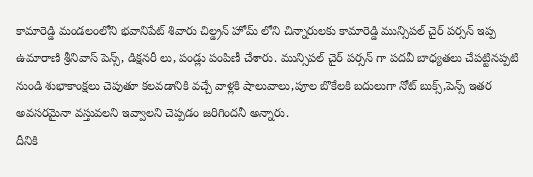కామారెడ్డి మండలంలోని భవానిపేట్ శివారు చిల్డ్రన్ హోమ్ లోని చిన్నారులకు కామారెడ్డి మున్సిపల్ చైర్ పర్సన్ ఇప్ప ఉమారాణి శ్రీనివాస్ పెన్స్, డిక్షనరీ లు, పండ్లు పంపిణీ చేశారు. మున్సిపల్ చైర్ పర్సన్ గా పదవీ బాధ్యతలు చేపట్టినప్పటి నుండి శుభాకాంక్షలు చెపుతూ కలవడానికి వచ్చే వాళ్లకి షాలువాలు,పూల బొకేలకి బదులుగా నోట్ బుక్స్,పెన్స్ ఇతర అవసరమైనా వస్తువలని ఇవ్వాలని చెప్పడం జరిగిందనీ అన్నారు.
దీనికి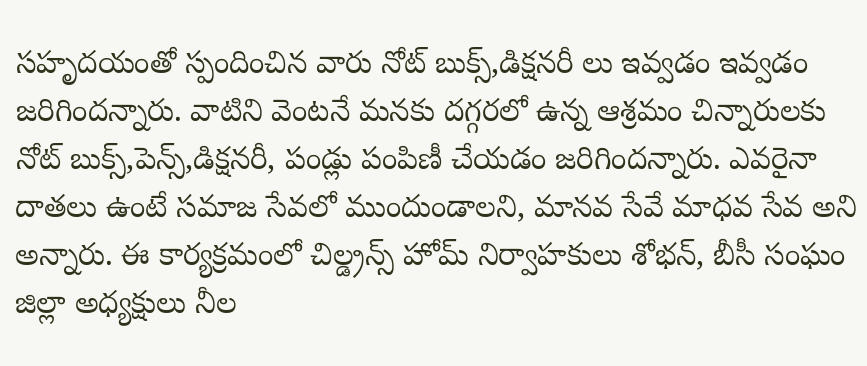సహృదయంతో స్పందించిన వారు నోట్ బుక్స్,డిక్షనరీ లు ఇవ్వడం ఇవ్వడం జరిగిందన్నారు. వాటిని వెంటనే మనకు దగ్గరలో ఉన్న ఆశ్రమం చిన్నారులకు నోట్ బుక్స్,పెన్స్,డిక్షనరీ, పండ్లు పంపిణీ చేయడం జరిగిందన్నారు. ఎవరైనా దాతలు ఉంటే సమాజ సేవలో ముందుండాలని, మానవ సేవే మాధవ సేవ అని అన్నారు. ఈ కార్యక్రమంలో చిల్డ్రన్స్ హోమ్ నిర్వాహకులు శోభన్, బీసీ సంఘం జిల్లా అధ్యక్షులు నీల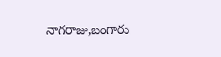నాగరాజు,బంగారు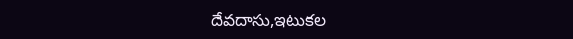దేవదాసు,ఇటుకల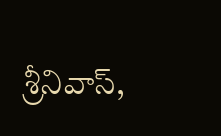శ్రీనివాస్,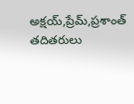అక్షయ్,ప్రేమ్,ప్రశాంత్ తదితరులు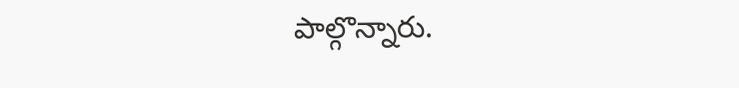పాల్గొన్నారు.